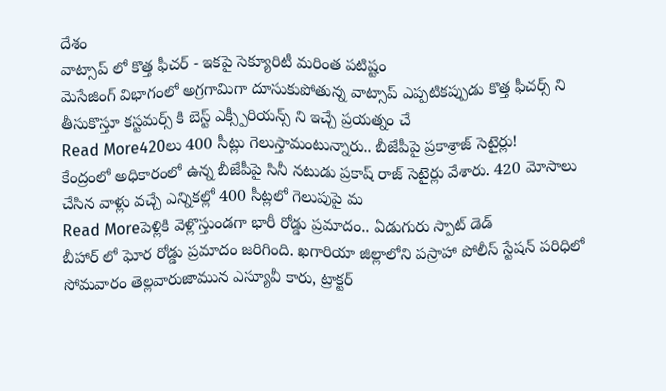దేశం
వాట్సాప్ లో కొత్త ఫీచర్ - ఇకపై సెక్యూరిటీ మరింత పటిష్టం
మెసేజింగ్ విభాగంలో అగ్రగామిగా దూసుకుపోతున్న వాట్సాప్ ఎప్పటికప్పుడు కొత్త ఫీచర్స్ ని తీసుకొస్తూ కస్టమర్స్ కి బెస్ట్ ఎక్స్పీరియన్స్ ని ఇచ్చే ప్రయత్నం చే
Read More420లు 400 సీట్లు గెలుస్తామంటున్నారు.. బీజేపీపై ప్రకాశ్రాజ్ సెటైర్లు!
కేంద్రంలో అధికారంలో ఉన్న బీజేపీపై సినీ నటుడు ప్రకాష్ రాజ్ సెటైర్లు వేశారు. 420 మోసాలు చేసిన వాళ్లు వచ్చే ఎన్నికల్లో 400 సీట్లలో గెలుపుపై మ
Read Moreపెళ్లికి వెళ్లొస్తుండగా భారీ రోడ్డు ప్రమాదం.. ఏడుగురు స్పాట్ డెడ్
బీహార్ లో ఘోర రోడ్డు ప్రమాదం జరిగింది. ఖగారియా జిల్లాలోని పస్రాహా పోలీస్ స్టేషన్ పరిధిలో సోమవారం తెల్లవారుజామున ఎస్యూవీ కారు, ట్రాక్టర్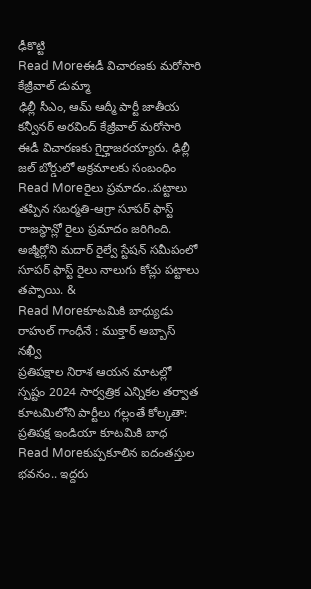ఢీకొట్టి
Read Moreఈడీ విచారణకు మరోసారి కేజ్రీవాల్ డుమ్మా
ఢిల్లీ సీఎం, ఆమ్ ఆద్మీ పార్టీ జాతీయ కన్వీనర్ అరవింద్ కేజ్రీవాల్ మరోసారి ఈడీ విచారణకు గైర్హాజరయ్యారు. ఢిల్లీ జల్ బోర్డులో అక్రమాలకు సంబంధిం
Read Moreరైలు ప్రమాదం..పట్టాలు తప్పిన సబర్మతి-ఆగ్రా సూపర్ ఫాస్ట్
రాజస్థాన్లో రైలు ప్రమాదం జరిగింది. అజ్మీర్లోని మదార్ రైల్వే స్టేషన్ సమీపంలో సూపర్ ఫాస్ట్ రైలు నాలుగు కోచ్లు పట్టాలు తప్పాయి. &
Read Moreకూటమికి బాధ్యుడు రాహుల్ గాంధీనే : ముక్తార్ అబ్బాస్ నఖ్వీ
ప్రతిపక్షాల నిరాశ ఆయన మాటల్లో స్పష్టం 2024 సార్వత్రిక ఎన్నికల తర్వాత కూటమిలోని పార్టీలు గల్లంతే కోల్కతా: ప్రతిపక్ష ఇండియా కూటమికి బాధ
Read Moreకుప్పకూలిన ఐదంతస్తుల భవనం.. ఇద్దరు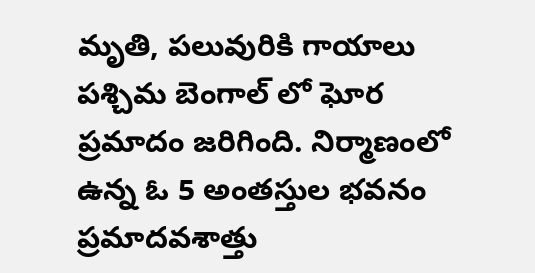మృతి, పలువురికి గాయాలు
పశ్చిమ బెంగాల్ లో ఘోర ప్రమాదం జరిగింది. నిర్మాణంలో ఉన్న ఓ 5 అంతస్తుల భవనం ప్రమాదవశాత్తు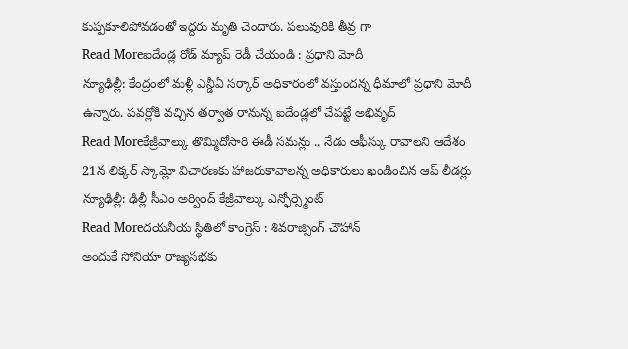కుప్పకూలిపోవడంతో ఇద్దరు మృతి చెందారు. పలువురికి తీవ్ర గా
Read Moreఐదేండ్ల రోడ్ మ్యాప్ రెడీ చేయండి : ప్రధాని మోదీ
న్యూఢిల్లీ: కేంద్రంలో మళ్లీ ఎన్డీఏ సర్కార్ అధికారంలో వస్తుందన్న ధీమాలో ప్రధాని మోదీ ఉన్నారు. పవర్లోకి వచ్చిన తర్వాత రానున్న ఐదేండ్లలో చేపట్టే అభివృద్
Read Moreకేజ్రీవాల్కు తొమ్మిదోసారి ఈడీ సమన్లు .. నేడు ఆఫీస్కు రావాలని ఆదేశం
21న లిక్కర్ స్కామ్లో విచారణకు హాజరుకావాలన్న అధికారులు ఖండించిన ఆప్ లీడర్లు న్యూఢిల్లీ: ఢిల్లీ సీఎం అర్వింద్ కేజ్రీవాల్కు ఎన్ఫోర్స్మెంట్
Read Moreదయనీయ స్థితిలో కాంగ్రెస్ : శివరాజ్సింగ్ చౌహాన్
అందుకే సోనియా రాజ్యసభకు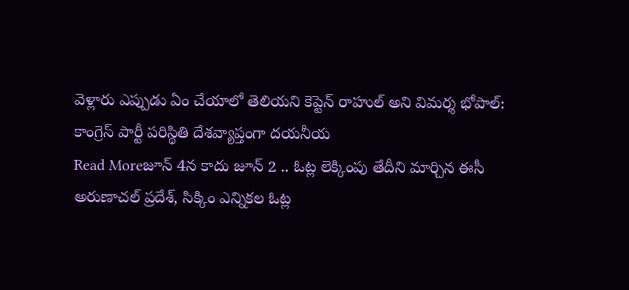వెళ్లారు ఎప్పుడు ఏం చేయాలో తెలియని కెప్టెన్ రాహుల్ అని విమర్శ భోపాల్: కాంగ్రెస్ పార్టీ పరిస్థితి దేశవ్యాప్తంగా దయనీయ
Read Moreజూన్ 4న కాదు జూన్ 2 .. ఓట్ల లెక్కింపు తేదీని మార్చిన ఈసీ
అరుణాచల్ ప్రదేశ్, సిక్కిం ఎన్నికల ఓట్ల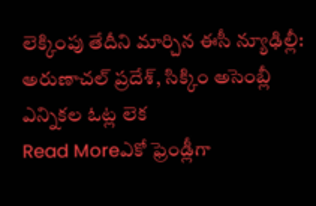లెక్కింపు తేదీని మార్చిన ఈసీ న్యూఢిల్లీ: అరుణాచల్ ప్రదేశ్, సిక్కిం అసెంబ్లీ ఎన్నికల ఓట్ల లెక
Read Moreఎకో ఫ్రెండ్లీగా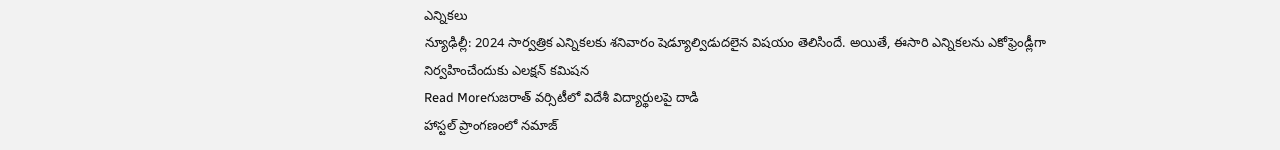ఎన్నికలు
న్యూఢిల్లీ: 2024 సార్వత్రిక ఎన్నికలకు శనివారం షెడ్యూల్విడుదలైన విషయం తెలిసిందే. అయితే, ఈసారి ఎన్నికలను ఎకోఫ్రెండ్లీగా నిర్వహించేందుకు ఎలక్షన్ కమిషన
Read Moreగుజరాత్ వర్సిటీలో విదేశీ విద్యార్థులపై దాడి
హాస్టల్ ప్రాంగణంలో నమాజ్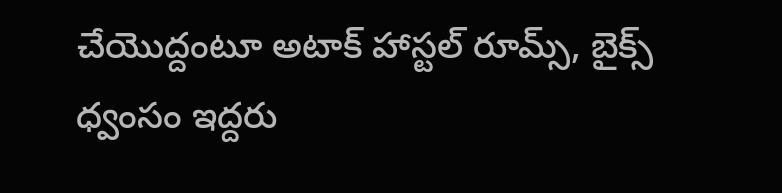చేయొద్దంటూ అటాక్ హాస్టల్ రూమ్స్, బైక్స్ ధ్వంసం ఇద్దరు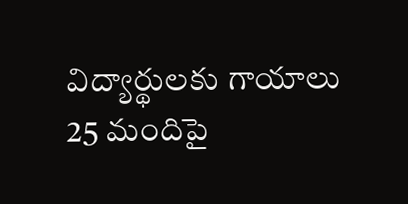విద్యార్థులకు గాయాలు 25 మందిపై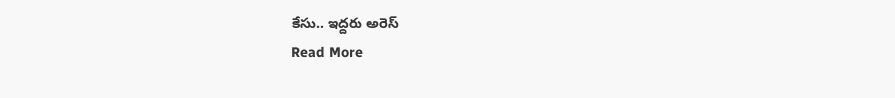కేసు.. ఇద్దరు అరెస్
Read More